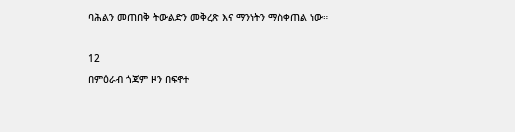ባሕልን መጠበቅ ትውልድን መቅረጽ እና ማንነትን ማስቀጠል ነው።

12
በምዕራብ ጎጃም ዞን በፍኖተ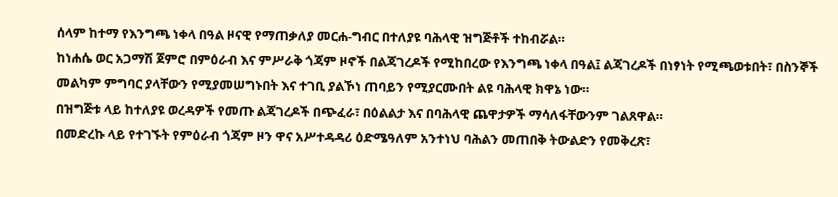ሰላም ከተማ የእንግጫ ነቀላ በዓል ዞናዊ የማጠቃለያ መርሐ-ግብር በተለያዩ ባሕላዊ ዝግጅቶች ተከብሯል።
ከነሐሴ ወር አጋማሽ ጀምሮ በምዕራብ እና ምሥራቅ ጎጃም ዞኖች በልጃገረዶች የሚከበረው የእንግጫ ነቀላ በዓል፤ ልጃገረዶች በነፃነት የሚጫወቱበት፣ በስንኞች መልካም ምግባር ያላቸውን የሚያመሠግኑበት እና ተገቢ ያልኾነ ጠባይን የሚያርሙበት ልዩ ባሕላዊ ክዋኔ ነው።
በዝግጅቱ ላይ ከተለያዩ ወረዳዎች የመጡ ልጃገረዶች በጭፈራ፣ በዕልልታ እና በባሕላዊ ጨዋታዎች ማሳለፋቸውንም ገልጸዋል።
በመድረኩ ላይ የተገኙት የምዕራብ ጎጃም ዞን ዋና አሥተዳዳሪ ዕድሜዓለም አንተነህ ባሕልን መጠበቅ ትውልድን የመቅረጽ፣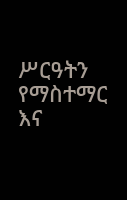ሥርዓትን የማስተማር እና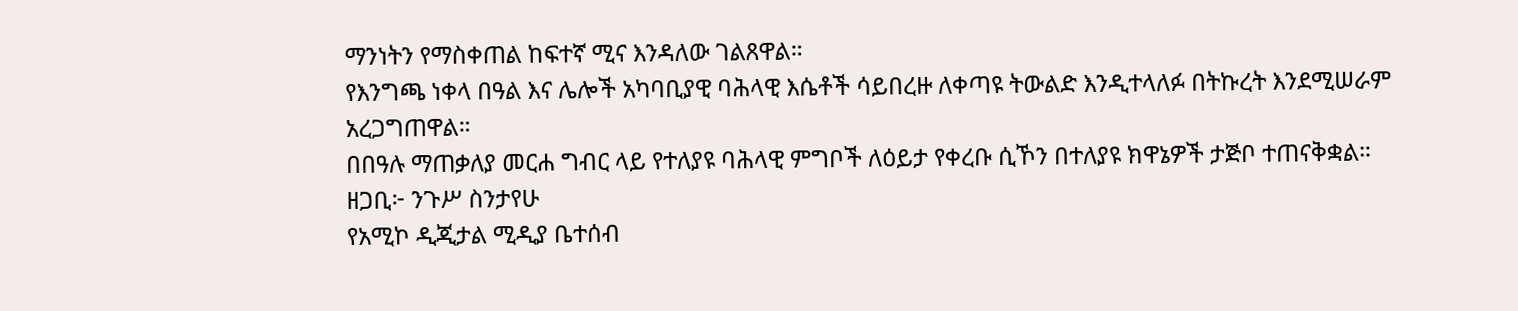ማንነትን የማስቀጠል ከፍተኛ ሚና እንዳለው ገልጸዋል።
የእንግጫ ነቀላ በዓል እና ሌሎች አካባቢያዊ ባሕላዊ እሴቶች ሳይበረዙ ለቀጣዩ ትውልድ እንዲተላለፉ በትኩረት እንደሚሠራም አረጋግጠዋል።
በበዓሉ ማጠቃለያ መርሐ ግብር ላይ የተለያዩ ባሕላዊ ምግቦች ለዕይታ የቀረቡ ሲኾን በተለያዩ ክዋኔዎች ታጅቦ ተጠናቅቋል።
ዘጋቢ፦ ንጉሥ ስንታየሁ
የአሚኮ ዲጂታል ሚዲያ ቤተሰብ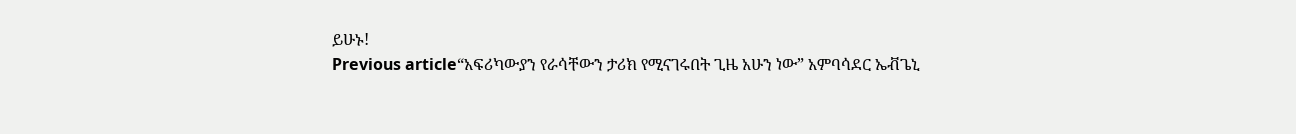ይሁኑ!
Previous article“አፍሪካውያን የራሳቸውን ታሪክ የሚናገሩበት ጊዜ አሁን ነው” አምባሳደር ኤቭጌኒ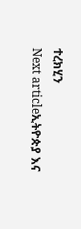ተረክሂን
Next articleኢትዮጵያ እና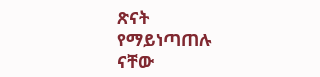ጽናት የማይነጣጠሉ ናቸው